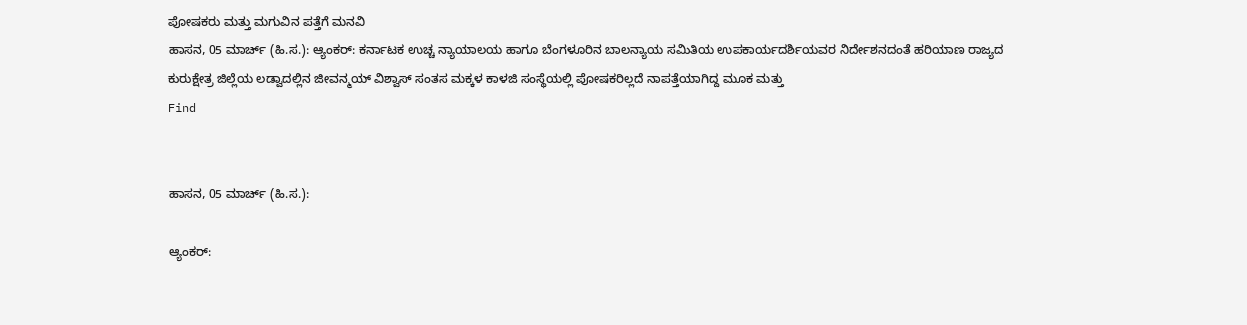ಪೋಷಕರು ಮತ್ತು ಮಗುವಿನ ಪತ್ತೆಗೆ ಮನವಿ
ಹಾಸನ, 05 ಮಾರ್ಚ್ (ಹಿ.ಸ.): ಆ್ಯಂಕರ್: ಕರ್ನಾಟಕ ಉಚ್ಚ ನ್ಯಾಯಾಲಯ ಹಾಗೂ ಬೆಂಗಳೂರಿನ ಬಾಲನ್ಯಾಯ ಸಮಿತಿಯ ಉಪಕಾರ್ಯದರ್ಶಿಯವರ ನಿರ್ದೇಶನದಂತೆ ಹರಿಯಾಣ ರಾಜ್ಯದ ಕುರುಕ್ಷೇತ್ರ ಜಿಲ್ಲೆಯ ಲಡ್ವಾದಲ್ಲಿನ ಜೀವನ್ಮಯ್ ವಿಶ್ವಾಸ್ ಸಂತಸ ಮಕ್ಕಳ ಕಾಳಜಿ ಸಂಸ್ಥೆಯಲ್ಲಿ ಪೋಷಕರಿಲ್ಲದೆ ನಾಪತ್ತೆಯಾಗಿದ್ದ ಮೂಕ ಮತ್ತು
Find


ಹಾಸನ, 05 ಮಾರ್ಚ್ (ಹಿ.ಸ.):

ಆ್ಯಂಕರ್: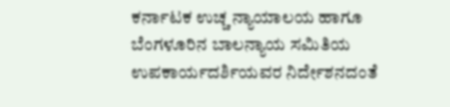ಕರ್ನಾಟಕ ಉಚ್ಚ ನ್ಯಾಯಾಲಯ ಹಾಗೂ ಬೆಂಗಳೂರಿನ ಬಾಲನ್ಯಾಯ ಸಮಿತಿಯ ಉಪಕಾರ್ಯದರ್ಶಿಯವರ ನಿರ್ದೇಶನದಂತೆ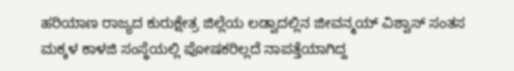ಹರಿಯಾಣ ರಾಜ್ಯದ ಕುರುಕ್ಷೇತ್ರ ಜಿಲ್ಲೆಯ ಲಡ್ವಾದಲ್ಲಿನ ಜೀವನ್ಮಯ್ ವಿಶ್ವಾಸ್ ಸಂತಸ ಮಕ್ಕಳ ಕಾಳಜಿ ಸಂಸ್ಥೆಯಲ್ಲಿ ಪೋಷಕರಿಲ್ಲದೆ ನಾಪತ್ತೆಯಾಗಿದ್ದ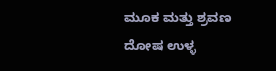ಮೂಕ ಮತ್ತು ಶ್ರವಣ ದೋಷ ಉಳ್ಳ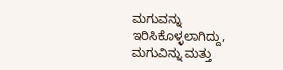ಮಗುವನ್ನು ಇರಿಸಿಕೊಳ್ಳಲಾಗಿದ್ದು, ಮಗುವಿನ್ನು ಮತ್ತು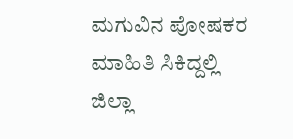ಮಗುವಿನ ಪೋಷಕರ ಮಾಹಿತಿ ಸಿಕಿದ್ದಲ್ಲಿ ಜಿಲ್ಲಾ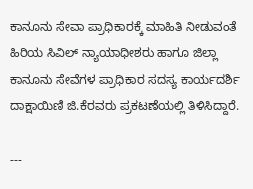ಕಾನೂನು ಸೇವಾ ಪ್ರಾಧಿಕಾರಕ್ಕೆ ಮಾಹಿತಿ ನೀಡುವಂತೆ ಹಿರಿಯ ಸಿವಿಲ್ ನ್ಯಾಯಾಧೀಶರು ಹಾಗೂ ಜಿಲ್ಲಾ ಕಾನೂನು ಸೇವೆಗಳ ಪ್ರಾಧಿಕಾರ ಸದಸ್ಯ ಕಾರ್ಯದರ್ಶಿ ದಾಕ್ಷಾಯಿಣಿ ಜಿ.ಕೆರವರು ಪ್ರಕಟಣೆಯಲ್ಲಿ ತಿಳಿಸಿದ್ದಾರೆ.

---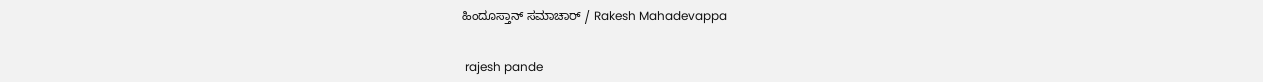ಹಿಂದೂಸ್ತಾನ್ ಸಮಾಚಾರ್ / Rakesh Mahadevappa


 rajesh pande